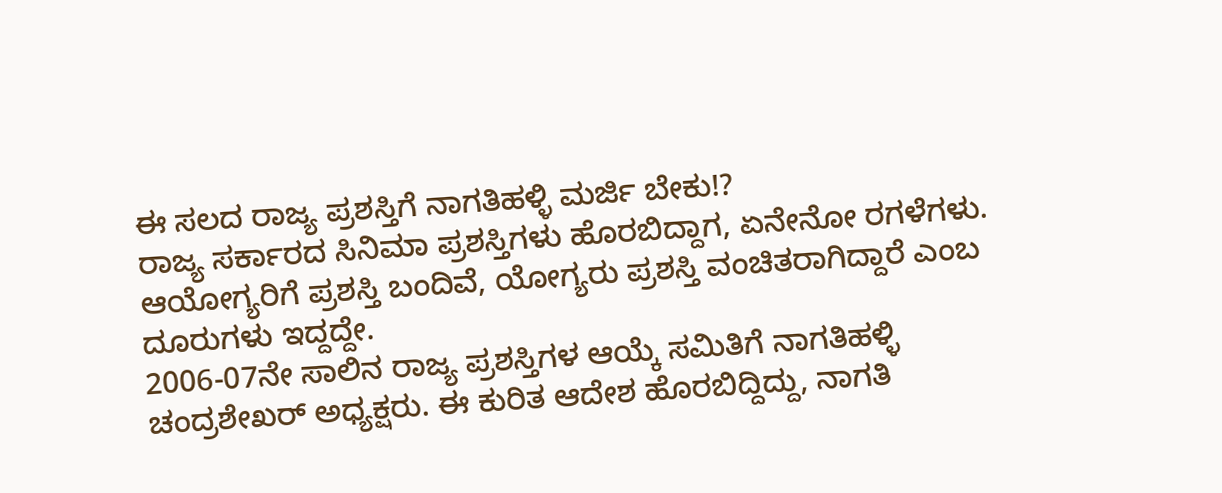ಈ ಸಲದ ರಾಜ್ಯ ಪ್ರಶಸ್ತಿಗೆ ನಾಗತಿಹಳ್ಳಿ ಮರ್ಜಿ ಬೇಕು!?
ರಾಜ್ಯ ಸರ್ಕಾರದ ಸಿನಿಮಾ ಪ್ರಶಸ್ತಿಗಳು ಹೊರಬಿದ್ದಾಗ, ಏನೇನೋ ರಗಳೆಗಳು. ಆಯೋಗ್ಯರಿಗೆ ಪ್ರಶಸ್ತಿ ಬಂದಿವೆ, ಯೋಗ್ಯರು ಪ್ರಶಸ್ತಿ ವಂಚಿತರಾಗಿದ್ದಾರೆ ಎಂಬ ದೂರುಗಳು ಇದ್ದದ್ದೇ.
2006-07ನೇ ಸಾಲಿನ ರಾಜ್ಯ ಪ್ರಶಸ್ತಿಗಳ ಆಯ್ಕೆ ಸಮಿತಿಗೆ ನಾಗತಿಹಳ್ಳಿ ಚಂದ್ರಶೇಖರ್ ಅಧ್ಯಕ್ಷರು. ಈ ಕುರಿತ ಆದೇಶ ಹೊರಬಿದ್ದಿದ್ದು, ನಾಗತಿ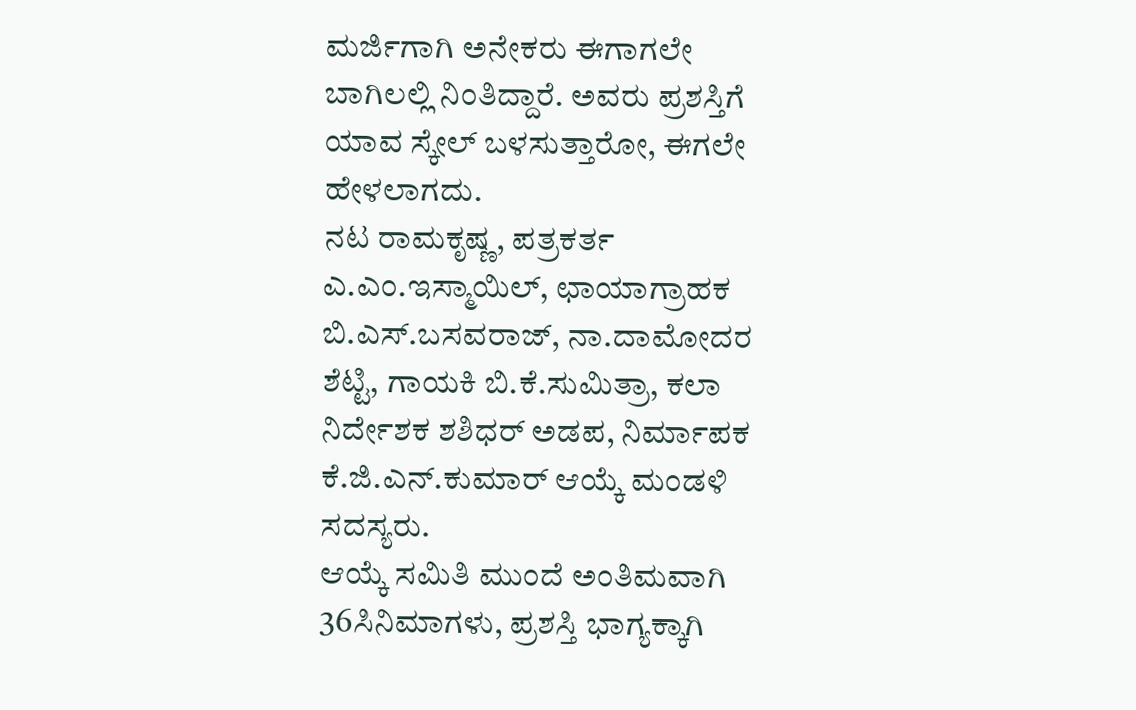ಮರ್ಜಿಗಾಗಿ ಅನೇಕರು ಈಗಾಗಲೇ ಬಾಗಿಲಲ್ಲಿ ನಿಂತಿದ್ದಾರೆ. ಅವರು ಪ್ರಶಸ್ತಿಗೆ ಯಾವ ಸ್ಕೇಲ್ ಬಳಸುತ್ತಾರೋ, ಈಗಲೇ ಹೇಳಲಾಗದು.
ನಟ ರಾಮಕೃಷ್ಣ, ಪತ್ರಕರ್ತ ಎ.ಎಂ.ಇಸ್ಮಾಯಿಲ್, ಛಾಯಾಗ್ರಾಹಕ ಬಿ.ಎಸ್.ಬಸವರಾಜ್, ನಾ.ದಾಮೋದರ ಶೆಟ್ಟಿ, ಗಾಯಕಿ ಬಿ.ಕೆ.ಸುಮಿತ್ರಾ, ಕಲಾ ನಿರ್ದೇಶಕ ಶಶಿಧರ್ ಅಡಪ, ನಿರ್ಮಾಪಕ ಕೆ.ಜಿ.ಎನ್.ಕುಮಾರ್ ಆಯ್ಕೆ ಮಂಡಳಿ ಸದಸ್ಯರು.
ಆಯ್ಕೆ ಸಮಿತಿ ಮುಂದೆ ಅಂತಿಮವಾಗಿ 36ಸಿನಿಮಾಗಳು, ಪ್ರಶಸ್ತಿ ಭಾಗ್ಯಕ್ಕಾಗಿ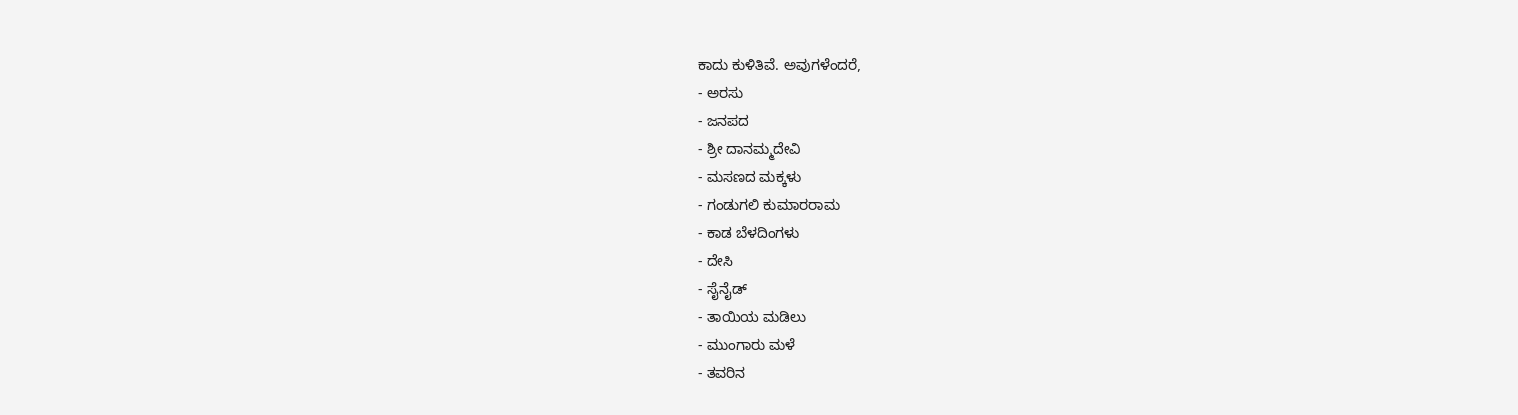ಕಾದು ಕುಳಿತಿವೆ. ಅವುಗಳೆಂದರೆ,
- ಅರಸು
- ಜನಪದ
- ಶ್ರೀ ದಾನಮ್ಮದೇವಿ
- ಮಸಣದ ಮಕ್ಕಳು
- ಗಂಡುಗಲಿ ಕುಮಾರರಾಮ
- ಕಾಡ ಬೆಳದಿಂಗಳು
- ದೇಸಿ
- ಸೈನೈಡ್
- ತಾಯಿಯ ಮಡಿಲು
- ಮುಂಗಾರು ಮಳೆ
- ತವರಿನ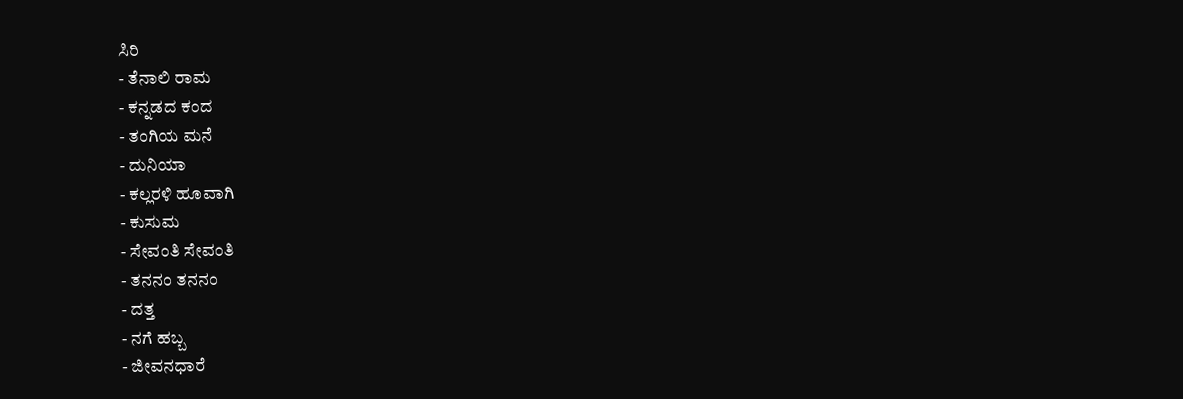ಸಿರಿ
- ತೆನಾಲಿ ರಾಮ
- ಕನ್ನಡದ ಕಂದ
- ತಂಗಿಯ ಮನೆ
- ದುನಿಯಾ
- ಕಲ್ಲರಳಿ ಹೂವಾಗಿ
- ಕುಸುಮ
- ಸೇವಂತಿ ಸೇವಂತಿ
- ತನನಂ ತನನಂ
- ದತ್ತ
- ನಗೆ ಹಬ್ಬ
- ಜೀವನಧಾರೆ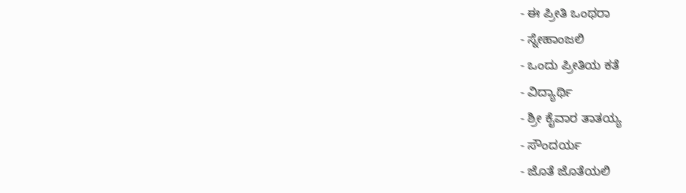- ಈ ಪ್ರೀತಿ ಒಂಥರಾ
- ಸ್ನೇಹಾಂಜಲಿ
- ಒಂದು ಪ್ರೀತಿಯ ಕತೆ
- ವಿದ್ಯಾರ್ಥಿ
- ಶ್ರೀ ಕೈವಾರ ತಾತಯ್ಯ
- ಸೌಂದರ್ಯ
- ಜೊತೆ ಜೊತೆಯಲಿ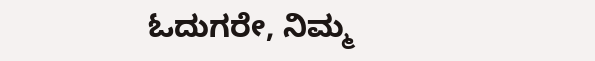ಓದುಗರೇ, ನಿಮ್ಮ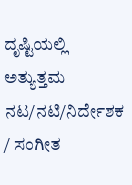ದೃಷ್ಟಿಯಲ್ಲಿ ಅತ್ಯುತ್ತಮ ನಟ/ನಟಿ/ನಿರ್ದೇಶಕ / ಸಂಗೀತ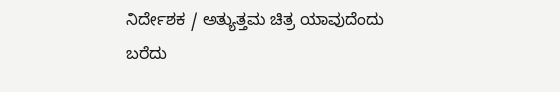ನಿರ್ದೇಶಕ / ಅತ್ಯುತ್ತಮ ಚಿತ್ರ ಯಾವುದೆಂದು ಬರೆದು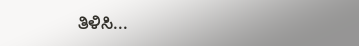ತಿಳಿಸಿ...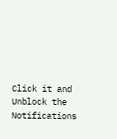Click it and Unblock the Notifications